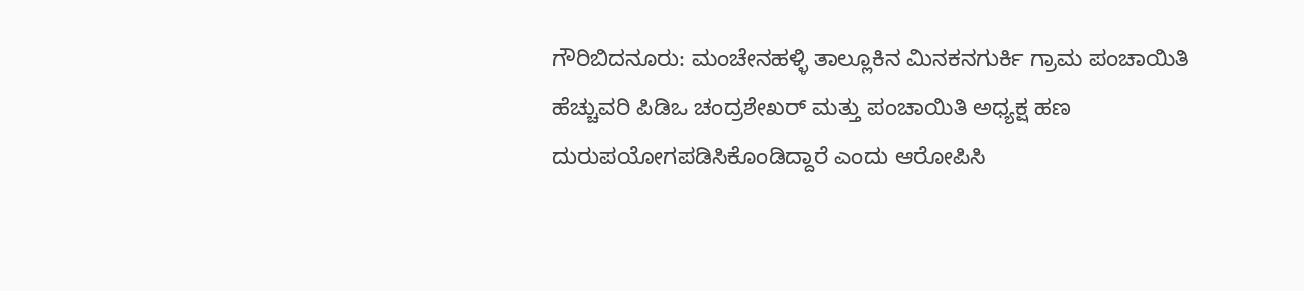ಗೌರಿಬಿದನೂರು: ಮಂಚೇನಹಳ್ಳಿ ತಾಲ್ಲೂಕಿನ ಮಿನಕನಗುರ್ಕಿ ಗ್ರಾಮ ಪಂಚಾಯಿತಿ ಹೆಚ್ಚುವರಿ ಪಿಡಿಒ ಚಂದ್ರಶೇಖರ್ ಮತ್ತು ಪಂಚಾಯಿತಿ ಅಧ್ಯಕ್ಷ ಹಣ ದುರುಪಯೋಗಪಡಿಸಿಕೊಂಡಿದ್ದಾರೆ ಎಂದು ಆರೋಪಿಸಿ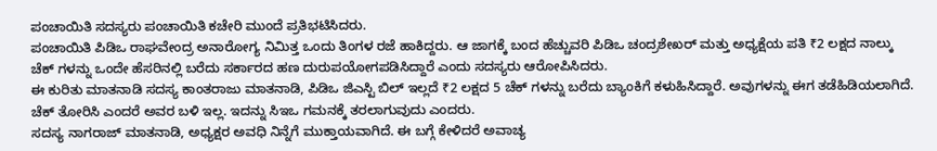ಪಂಚಾಯಿತಿ ಸದಸ್ಯರು ಪಂಚಾಯಿತಿ ಕಚೇರಿ ಮುಂದೆ ಪ್ರತಿಭಟಿಸಿದರು.
ಪಂಚಾಯಿತಿ ಪಿಡಿಒ ರಾಘವೇಂದ್ರ ಅನಾರೋಗ್ಯ ನಿಮಿತ್ತ ಒಂದು ತಿಂಗಳ ರಜೆ ಹಾಕಿದ್ದರು. ಆ ಜಾಗಕ್ಕೆ ಬಂದ ಹೆಚ್ಚುವರಿ ಪಿಡಿಒ ಚಂದ್ರಶೇಖರ್ ಮತ್ತು ಅಧ್ಯಕ್ಷೆಯ ಪತಿ ₹2 ಲಕ್ಷದ ನಾಲ್ಕು ಚೆಕ್ ಗಳನ್ನು ಒಂದೇ ಹೆಸರಿನಲ್ಲಿ ಬರೆದು ಸರ್ಕಾರದ ಹಣ ದುರುಪಯೋಗಪಡಿಸಿದ್ದಾರೆ ಎಂದು ಸದಸ್ಯರು ಆರೋಪಿಸಿದರು.
ಈ ಕುರಿತು ಮಾತನಾಡಿ ಸದಸ್ಯ ಕಾಂತರಾಜು ಮಾತನಾಡಿ, ಪಿಡಿಒ ಜಿಎಸ್ಟಿ ಬಿಲ್ ಇಲ್ಲದೆ ₹2 ಲಕ್ಷದ 5 ಚೆಕ್ ಗಳನ್ನು ಬರೆದು ಬ್ಯಾಂಕಿಗೆ ಕಳುಹಿಸಿದ್ದಾರೆ. ಅವುಗಳನ್ನು ಈಗ ತಡೆಹಿಡಿಯಲಾಗಿದೆ. ಚೆಕ್ ತೋರಿಸಿ ಎಂದರೆ ಅವರ ಬಳಿ ಇಲ್ಲ. ಇದನ್ನು ಸಿಇಒ ಗಮನಕ್ಕೆ ತರಲಾಗುವುದು ಎಂದರು.
ಸದಸ್ಯ ನಾಗರಾಜ್ ಮಾತನಾಡಿ, ಅಧ್ಯಕ್ಷರ ಅವಧಿ ನಿನ್ನೆಗೆ ಮುಕ್ತಾಯವಾಗಿದೆ. ಈ ಬಗ್ಗೆ ಕೇಳಿದರೆ ಅವಾಚ್ಯ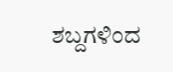ಶಬ್ದಗಳಿಂದ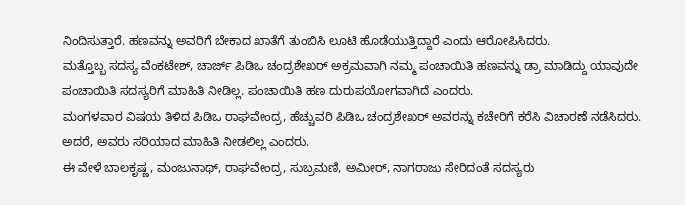ನಿಂದಿಸುತ್ತಾರೆ. ಹಣವನ್ನು ಅವರಿಗೆ ಬೇಕಾದ ಖಾತೆಗೆ ತುಂಬಿಸಿ ಲೂಟಿ ಹೊಡೆಯುತ್ತಿದ್ದಾರೆ ಎಂದು ಆರೋಪಿಸಿದರು.
ಮತ್ತೊಬ್ಬ ಸದಸ್ಯ ವೆಂಕಟೇಶ್, ಚಾರ್ಜ್ ಪಿಡಿಒ ಚಂದ್ರಶೇಖರ್ ಅಕ್ರಮವಾಗಿ ನಮ್ಮ ಪಂಚಾಯಿತಿ ಹಣವನ್ನು ಡ್ರಾ ಮಾಡಿದ್ದು ಯಾವುದೇ ಪಂಚಾಯಿತಿ ಸದಸ್ಯರಿಗೆ ಮಾಹಿತಿ ನೀಡಿಲ್ಲ. ಪಂಚಾಯಿತಿ ಹಣ ದುರುಪಯೋಗವಾಗಿದೆ ಎಂದರು.
ಮಂಗಳವಾರ ವಿಷಯ ತಿಳಿದ ಪಿಡಿಒ ರಾಘವೇಂದ್ರ, ಹೆಚ್ಚುವರಿ ಪಿಡಿಒ ಚಂದ್ರಶೇಖರ್ ಅವರನ್ನು ಕಚೇರಿಗೆ ಕರೆಸಿ ವಿಚಾರಣೆ ನಡೆಸಿದರು. ಅದರೆ, ಅವರು ಸರಿಯಾದ ಮಾಹಿತಿ ನೀಡಲಿಲ್ಲ ಎಂದರು.
ಈ ವೇಳೆ ಬಾಲಕೃಷ್ಣ, ಮಂಜುನಾಥ್, ರಾಘವೇಂದ್ರ, ಸುಬ್ರಮಣಿ, ಅಮೀರ್, ನಾಗರಾಜು ಸೇರಿದಂತೆ ಸದಸ್ಯರು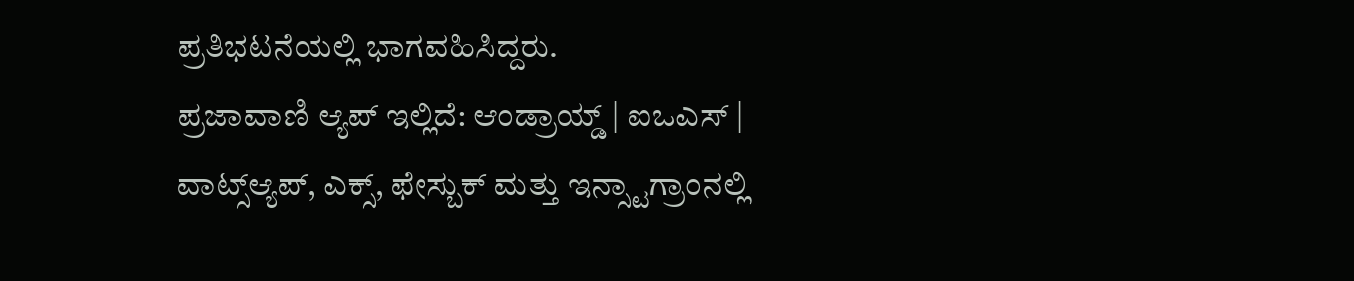ಪ್ರತಿಭಟನೆಯಲ್ಲಿ ಭಾಗವಹಿಸಿದ್ದರು.
ಪ್ರಜಾವಾಣಿ ಆ್ಯಪ್ ಇಲ್ಲಿದೆ: ಆಂಡ್ರಾಯ್ಡ್ | ಐಒಎಸ್ | ವಾಟ್ಸ್ಆ್ಯಪ್, ಎಕ್ಸ್, ಫೇಸ್ಬುಕ್ ಮತ್ತು ಇನ್ಸ್ಟಾಗ್ರಾಂನಲ್ಲಿ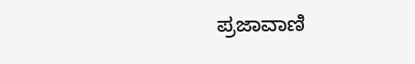ಪ್ರಜಾವಾಣಿ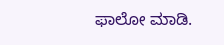ಫಾಲೋ ಮಾಡಿ.